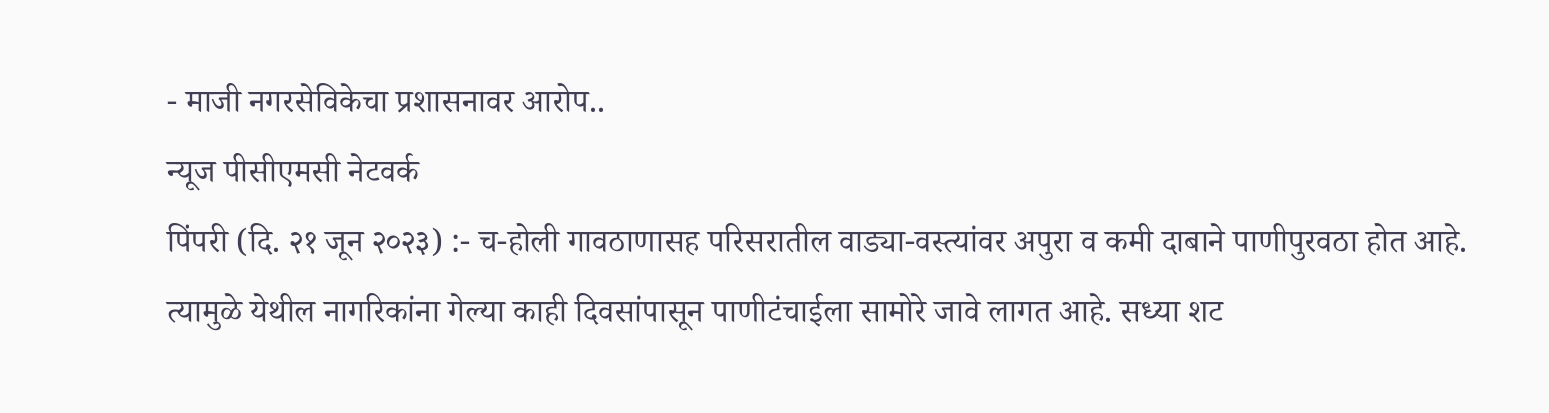- माजी नगरसेविकेचा प्रशासनावर आरोप..
न्यूज पीसीएमसी नेटवर्क
पिंपरी (दि. २१ जून २०२३) :- च-होली गावठाणासह परिसरातील वाड्या-वस्त्यांवर अपुरा व कमी दाबाने पाणीपुरवठा होत आहे. त्यामुळे येथील नागरिकांना गेल्या काही दिवसांपासून पाणीटंचाईला सामोरे जावे लागत आहे. सध्या शट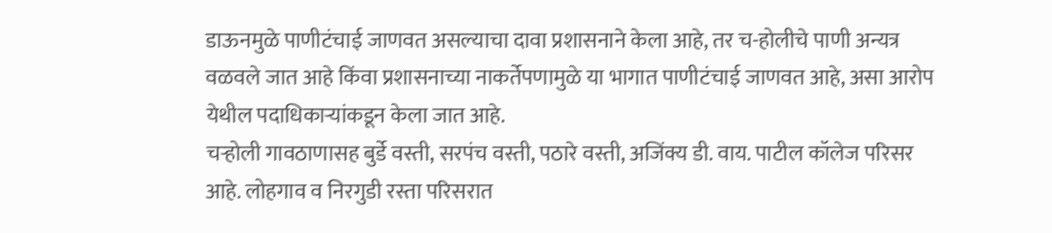डाऊनमुळे पाणीटंचाई जाणवत असल्याचा दावा प्रशासनाने केला आहे, तर च-होलीचे पाणी अन्यत्र वळवले जात आहे किंवा प्रशासनाच्या नाकर्तेपणामुळे या भागात पाणीटंचाई जाणवत आहे, असा आरोप येथील पदाधिकाऱ्यांकडून केला जात आहे.
चऱ्होली गावठाणासह बुर्डे वस्ती, सरपंच वस्ती, पठारे वस्ती, अजिंक्य डी. वाय. पाटील कॉलेज परिसर आहे. लोहगाव व निरगुडी रस्ता परिसरात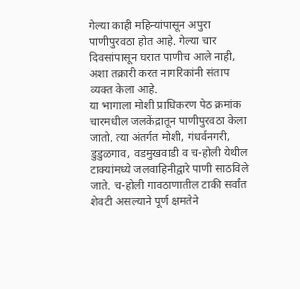गेल्या काही महिन्यांपासून अपुरा पाणीपुरवठा होत आहे. गेल्या चार दिवसांपासून घरात पाणीच आले नाही, अशा तक्रारी करत नागरिकांनी संताप व्यक्त केला आहे.
या भागाला मोशी प्राधिकरण पेठ क्रमांक चारमधील जलकेंद्रातून पाणीपुरवठा केला जातो. त्या अंतर्गत मोशी, गंधर्वनगरी, डुडुळगाव, वडमुखवाडी व च-होली येथील टाक्यांमध्ये जलवाहिनीद्वारे पाणी साठविले जाते. च-होली गावठाणातील टाकी सर्वांत शेवटी असल्याने पूर्ण क्षमतेने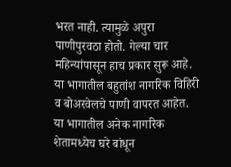भरत नाही. त्यामुळे अपुरा पाणीपुरवठा होतो. गेल्या चार महिन्यांपासून हाच प्रकार सुरू आहे.
या भागातील बहुतांश नागरिक विहिरी व बोअरवेलचे पाणी वापरत आहेत. या भागातील अनेक नागरिक शेतामध्येच घरे बांधून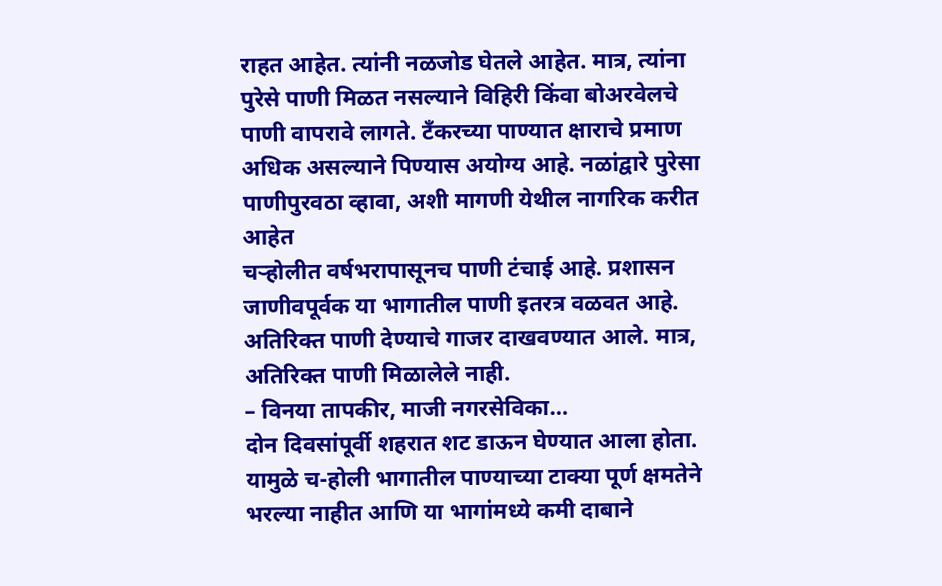राहत आहेत. त्यांनी नळजोड घेतले आहेत. मात्र, त्यांना पुरेसे पाणी मिळत नसल्याने विहिरी किंवा बोअरवेलचे पाणी वापरावे लागते. टँकरच्या पाण्यात क्षाराचे प्रमाण अधिक असल्याने पिण्यास अयोग्य आहे. नळांद्वारे पुरेसा पाणीपुरवठा व्हावा, अशी मागणी येथील नागरिक करीत आहेत
चऱ्होलीत वर्षभरापासूनच पाणी टंचाई आहे. प्रशासन जाणीवपूर्वक या भागातील पाणी इतरत्र वळवत आहे. अतिरिक्त पाणी देण्याचे गाजर दाखवण्यात आले. मात्र, अतिरिक्त पाणी मिळालेले नाही.
– विनया तापकीर, माजी नगरसेविका…
दोन दिवसांपूर्वी शहरात शट डाऊन घेण्यात आला होता. यामुळे च-होली भागातील पाण्याच्या टाक्या पूर्ण क्षमतेने भरल्या नाहीत आणि या भागांमध्ये कमी दाबाने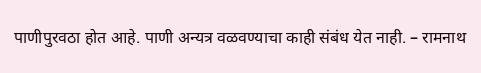पाणीपुरवठा होत आहे. पाणी अन्यत्र वळवण्याचा काही संबंध येत नाही. – रामनाथ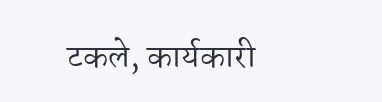टकले, कार्यकारी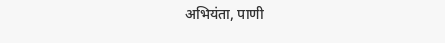अभियंता, पाणी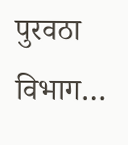पुरवठा विभाग…